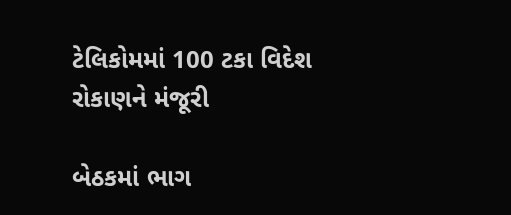ટેલિકોમમાં 100 ટકા વિદેશ રોકાણને મંજૂરી

બેઠકમાં ભાગ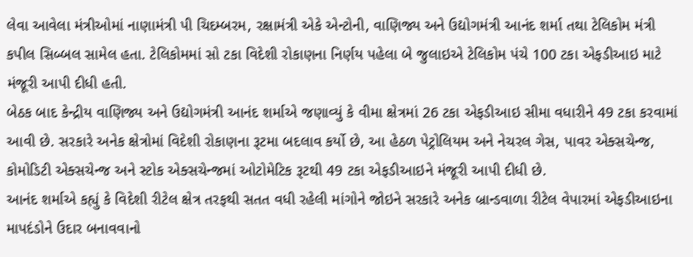લેવા આવેલા મંત્રીઓમાં નાણામંત્રી પી ચિદમ્બરમ, રક્ષામંત્રી એકે એન્ટોની, વાણિજ્ય અને ઉદ્યોગમંત્રી આનંદ શર્મા તથા ટેલિકોમ મંત્રી કપીલ સિબ્બલ સામેલ હતા. ટેલિકોમમાં સો ટકા વિદેશી રોકાણના નિર્ણય પહેલા બે જુલાઇએ ટેલિકોમ પંચે 100 ટકા એફડીઆઇ માટે મંજૂરી આપી દીધી હતી.
બેઠક બાદ કેન્દ્રીય વાણિજ્ય અને ઉદ્યોગમંત્રી આનંદ શર્માએ જણાવ્યું કે વીમા ક્ષેત્રમાં 26 ટકા એફડીઆઇ સીમા વધારીને 49 ટકા કરવામાં આવી છે. સરકારે અનેક ક્ષેત્રોમાં વિદેશી રોકાણના રૂટમા બદલાવ કર્યો છે, આ હેઠળ પેટ્રોલિયમ અને નેચરલ ગેસ, પાવર એક્સચેન્જ, કોમોડિટી એક્સચેન્જ અને સ્ટોક એક્સચેન્જમાં ઓટોમેટિક રૂટથી 49 ટકા એફડીઆઇને મંજૂરી આપી દીધી છે.
આનંદ શર્માએ કહ્યું કે વિદેશી રીટેલ ક્ષેત્ર તરફથી સતત વધી રહેલી માંગોને જોઇને સરકારે અનેક બ્રાન્ડવાળા રીટેલ વેપારમાં એફડીઆઇના માપદંડોને ઉદાર બનાવવાનો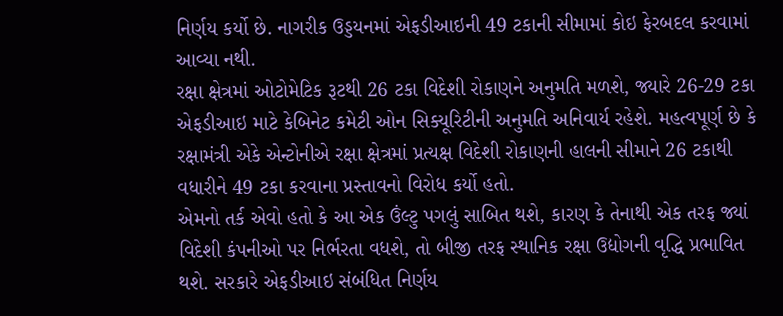નિર્ણય કર્યો છે. નાગરીક ઉડ્ડયનમાં એફડીઆઇની 49 ટકાની સીમામાં કોઇ ફેરબદલ કરવામાં આવ્યા નથી.
રક્ષા ક્ષેત્રમાં ઓટોમેટિક રૂટથી 26 ટકા વિદેશી રોકાણને અનુમતિ મળશે, જ્યારે 26-29 ટકા એફડીઆઇ માટે કેબિનેટ કમેટી ઓન સિક્યૂરિટીની અનુમતિ અનિવાર્ય રહેશે. મહત્વપૂર્ણ છે કે રક્ષામંત્રી એકે એન્ટોનીએ રક્ષા ક્ષેત્રમાં પ્રત્યક્ષ વિદેશી રોકાણની હાલની સીમાને 26 ટકાથી વધારીને 49 ટકા કરવાના પ્રસ્તાવનો વિરોધ કર્યો હતો.
એમનો તર્ક એવો હતો કે આ એક ઉંલ્ટુ પગલું સાબિત થશે, કારણ કે તેનાથી એક તરફ જ્યાં વિદેશી કંપનીઓ પર નિર્ભરતા વધશે, તો બીજી તરફ સ્થાનિક રક્ષા ઉદ્યોગની વૃદ્ધિ પ્રભાવિત થશે. સરકારે એફડીઆઇ સંબંધિત નિર્ણય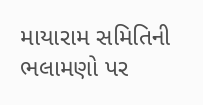માયારામ સમિતિની ભલામણો પર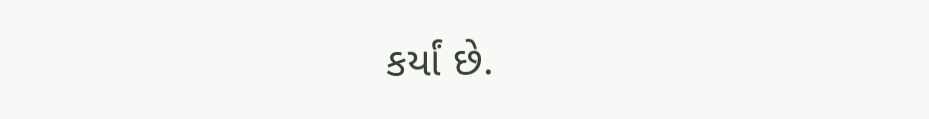કર્યાં છે.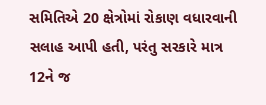સમિતિએ 20 ક્ષેત્રોમાં રોકાણ વધારવાની સલાહ આપી હતી, પરંતુ સરકારે માત્ર 12ને જ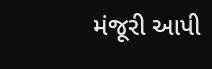મંજૂરી આપી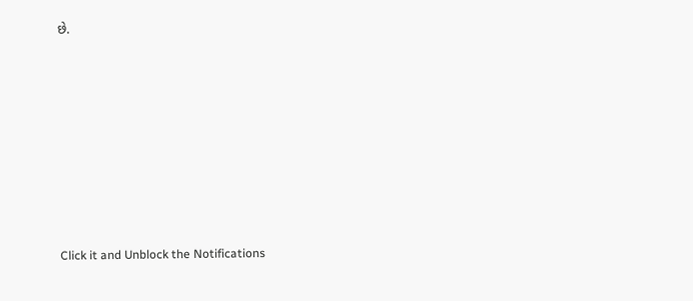છે.












Click it and Unblock the Notifications